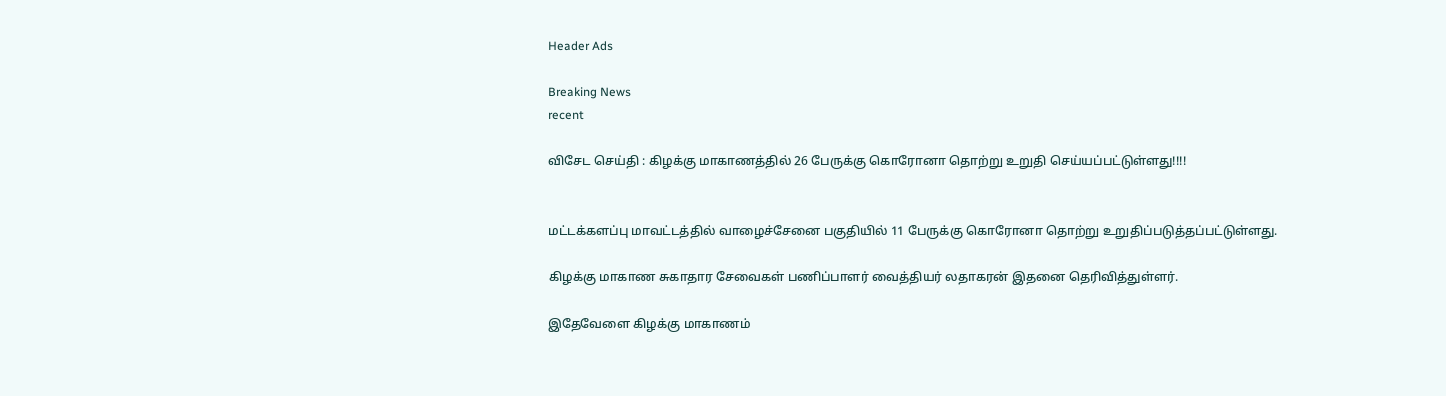Header Ads

Breaking News
recent

விசேட செய்தி : கிழக்கு மாகாணத்தில் 26 பேருக்கு கொரோனா தொற்று உறுதி செய்யப்பட்டுள்ளது!!!!


மட்டக்களப்பு மாவட்டத்தில் வாழைச்சேனை பகுதியில் 11 பேருக்கு கொரோனா தொற்று உறுதிப்படுத்தப்பட்டுள்ளது.

கிழக்கு மாகாண சுகாதார சேவைகள் பணிப்பாளர் வைத்தியர் லதாகரன் இதனை தெரிவித்துள்ளர்.

இதேவேளை கிழக்கு மாகாணம்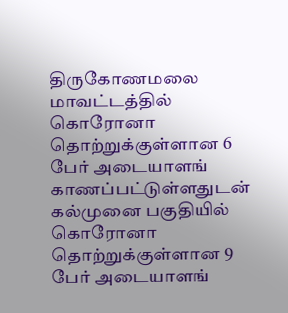திருகோணமலை மாவட்டத்தில் கொரோனா தொற்றுக்குள்ளான 6 பேர் அடையாளங் காணப்பட்டுள்ளதுடன் கல்முனை பகுதியில் கொரோனா தொற்றுக்குள்ளான 9 பேர் அடையாளங்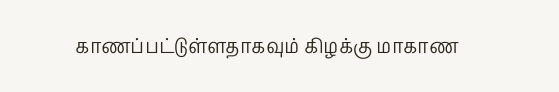காணப்பட்டுள்ளதாகவும் கிழக்கு மாகாண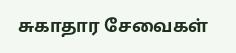சுகாதார சேவைகள்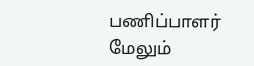பணிப்பாளர் மேலும்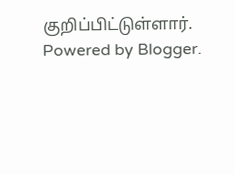குறிப்பிட்டுள்ளார்.
Powered by Blogger.